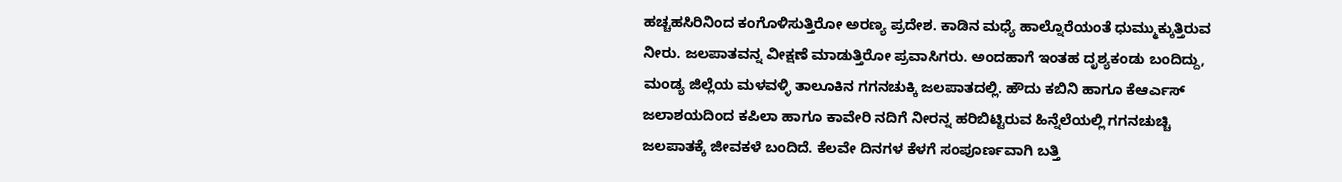ಹಚ್ಚಹಸಿರಿನಿಂದ ಕಂಗೊಳಿಸುತ್ತಿರೋ ಅರಣ್ಯ ಪ್ರದೇಶ. ಕಾಡಿನ ಮಧ್ಯೆ ಹಾಲ್ನೊರೆಯಂತೆ ಧುಮ್ಮುಕ್ಕುತ್ತಿರುವ ನೀರು. ಜಲಪಾತವನ್ನ ವೀಕ್ಷಣೆ ಮಾಡುತ್ತಿರೋ ಪ್ರವಾಸಿಗರು. ಅಂದಹಾಗೆ ಇಂತಹ ದೃಶ್ಯಕಂಡು ಬಂದಿದ್ದು, ಮಂಡ್ಯ ಜಿಲ್ಲೆಯ ಮಳವಳ್ಳಿ ತಾಲೂಕಿನ ಗಗನಚುಕ್ಕಿ ಜಲಪಾತದಲ್ಲಿ. ಹೌದು ಕಬಿನಿ ಹಾಗೂ ಕೆಆರ್ಎಸ್ ಜಲಾಶಯದಿಂದ ಕಪಿಲಾ ಹಾಗೂ ಕಾವೇರಿ ನದಿಗೆ ನೀರನ್ನ ಹರಿಬಿಟ್ಟಿರುವ ಹಿನ್ನೆಲೆಯಲ್ಲಿ ಗಗನಚುಚ್ಚಿ ಜಲಪಾತಕ್ಕೆ ಜೀವಕಳೆ ಬಂದಿದೆ. ಕೆಲವೇ ದಿನಗಳ ಕೆಳಗೆ ಸಂಪೂರ್ಣವಾಗಿ ಬತ್ತಿ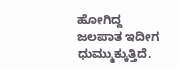ಹೋಗಿದ್ದ ಜಲಪಾತ ಇದೀಗ ಧುಮ್ಮುಕ್ಕುತ್ತಿದೆ.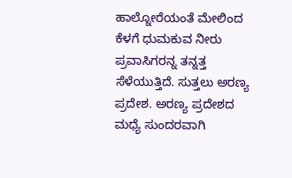ಹಾಲ್ನೋರೆಯಂತೆ ಮೇಲಿಂದ ಕೆಳಗೆ ಧುಮಕುವ ನೀರು ಪ್ರವಾಸಿಗರನ್ನ ತನ್ನತ್ತ ಸೆಳೆಯುತ್ತಿದೆ. ಸುತ್ತಲು ಅರಣ್ಯ ಪ್ರದೇಶ. ಅರಣ್ಯ ಪ್ರದೇಶದ ಮಧ್ಯೆ ಸುಂದರವಾಗಿ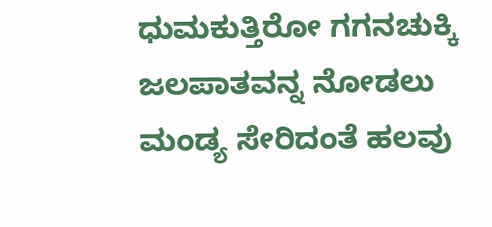ಧುಮಕುತ್ತಿರೋ ಗಗನಚುಕ್ಕಿ ಜಲಪಾತವನ್ನ ನೋಡಲು ಮಂಡ್ಯ ಸೇರಿದಂತೆ ಹಲವು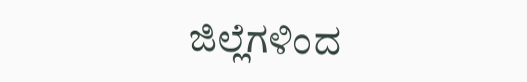ಜಿಲ್ಲೆಗಳಿಂದ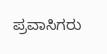ಪ್ರವಾಸಿಗರು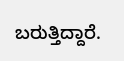ಬರುತ್ತಿದ್ದಾರೆ.